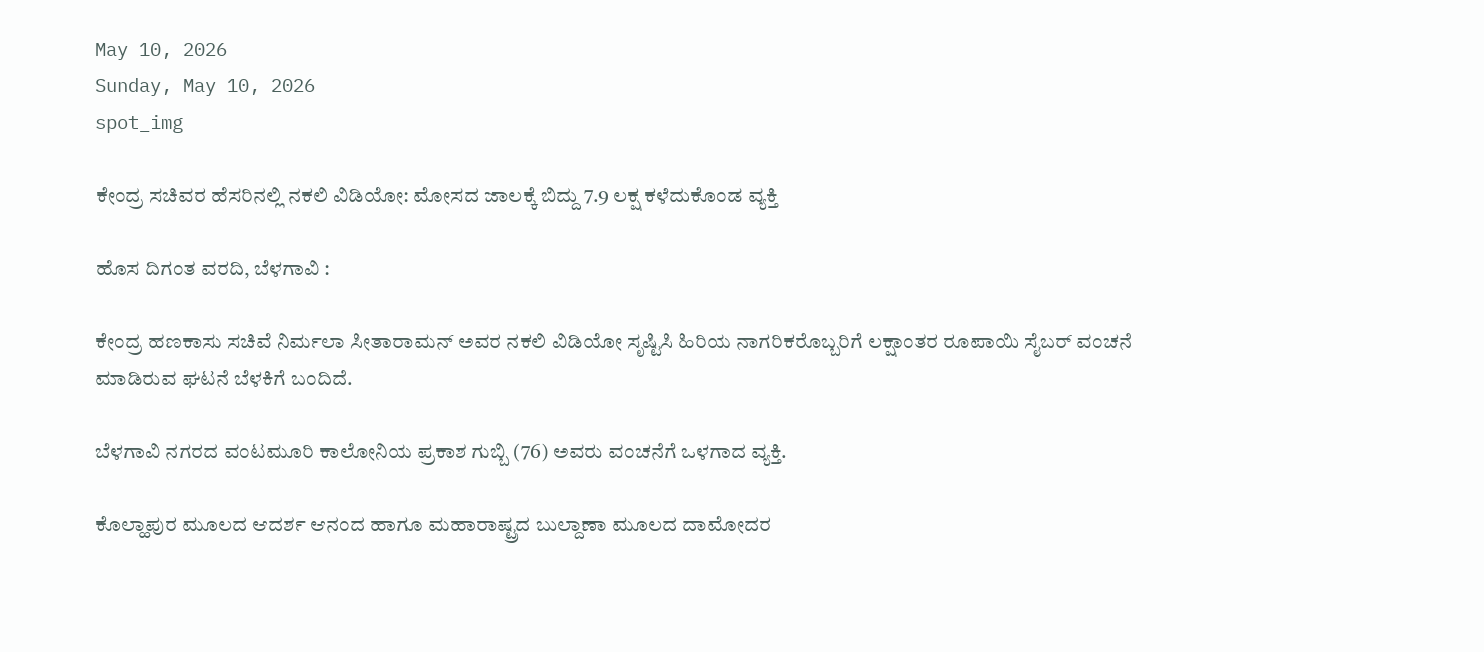May 10, 2026
Sunday, May 10, 2026
spot_img

ಕೇಂದ್ರ ಸಚಿವರ ಹೆಸರಿನಲ್ಲಿ ನಕಲಿ ವಿಡಿಯೋ: ಮೋಸದ ಜಾಲಕ್ಕೆ ಬಿದ್ದು 7.9 ಲಕ್ಷ ಕಳೆದುಕೊಂಡ ವ್ಯಕ್ತಿ

ಹೊಸ ದಿಗಂತ ವರದಿ, ಬೆಳಗಾವಿ :

ಕೇಂದ್ರ ಹಣಕಾಸು ಸಚಿವೆ ನಿರ್ಮಲಾ ಸೀತಾರಾಮನ್ ಅವರ ನಕಲಿ ವಿಡಿಯೋ ಸೃಷ್ಟಿಸಿ ಹಿರಿಯ ನಾಗರಿಕರೊಬ್ಬರಿಗೆ ಲಕ್ಷಾಂತರ ರೂಪಾಯಿ ಸೈಬರ್ ವಂಚನೆ ಮಾಡಿರುವ ಘಟನೆ ಬೆಳಕಿಗೆ ಬಂದಿದೆ.

ಬೆಳಗಾವಿ ನಗರದ ವಂಟಮೂರಿ ಕಾಲೋನಿಯ ಪ್ರಕಾಶ ಗುಬ್ಬಿ (76) ಅವರು ವಂಚನೆಗೆ ಒಳಗಾದ ವ್ಯಕ್ತಿ.

ಕೊಲ್ಹಾಪುರ ಮೂಲದ ಆದರ್ಶ ಆನಂದ ಹಾಗೂ ಮಹಾರಾಷ್ಟ್ರದ ಬುಲ್ದಾಣಾ ಮೂಲದ ದಾಮೋದರ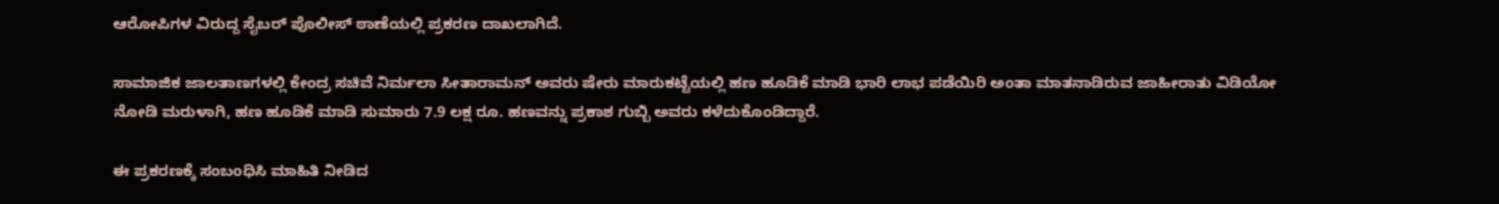ಆರೋಪಿಗಳ ವಿರುದ್ದ ಸೈಬರ್ ಪೊಲೀಸ್ ಠಾಣೆಯಲ್ಲಿ ಪ್ರಕರಣ ದಾಖಲಾಗಿದೆ.

ಸಾಮಾಜಿಕ ಜಾಲತಾಣಗಳಲ್ಲಿ ಕೇಂದ್ರ ಸಚಿವೆ ನಿರ್ಮಲಾ ಸೀತಾರಾಮನ್ ಅವರು ಷೇರು ಮಾರುಕಟ್ಟೆಯಲ್ಲಿ ಹಣ ಹೂಡಿಕೆ ಮಾಡಿ ಭಾರಿ ಲಾಭ ಪಡೆಯಿರಿ ಅಂತಾ ಮಾತನಾಡಿರುವ ಜಾಹೀರಾತು ವಿಡಿಯೋ ನೋಡಿ ಮರುಳಾಗಿ, ಹಣ ಹೂಡಿಕೆ ಮಾಡಿ ಸುಮಾರು 7.9 ಲಕ್ಷ ರೂ. ಹಣವನ್ನು ಪ್ರಕಾಶ ಗುಬ್ಬಿ ಅವರು ಕಳೆದುಕೊಂಡಿದ್ದಾರೆ.

ಈ ಪ್ರಕರಣಕ್ಕೆ ಸಂಬಂಧಿಸಿ ಮಾಹಿತಿ ನೀಡಿದ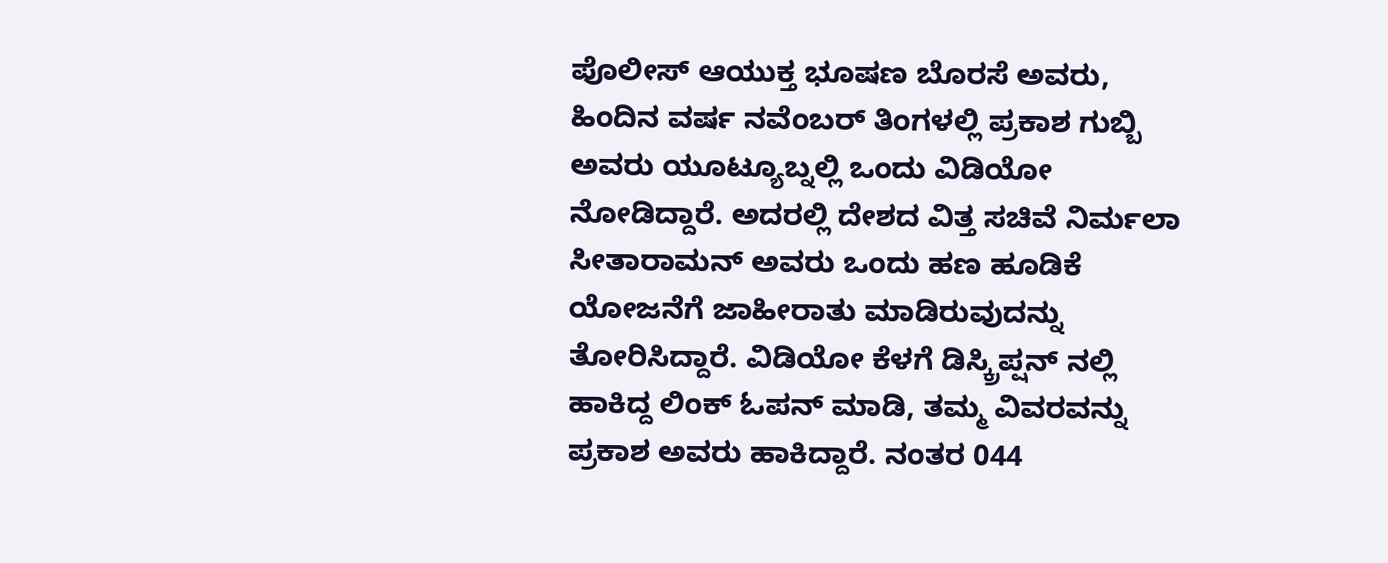ಪೊಲೀಸ್ ಆಯುಕ್ತ ಭೂಷಣ ಬೊರಸೆ ಅವರು, ಹಿಂದಿನ ವರ್ಷ ನವೆಂಬರ್ ತಿಂಗಳಲ್ಲಿ ಪ್ರಕಾಶ ಗುಬ್ಬಿ ಅವರು ಯೂಟ್ಯೂಬ್ನಲ್ಲಿ ಒಂದು ವಿಡಿಯೋ ನೋಡಿದ್ದಾರೆ. ಅದರಲ್ಲಿ ದೇಶದ ವಿತ್ತ ಸಚಿವೆ ನಿರ್ಮಲಾ ಸೀತಾರಾಮನ್ ಅವರು ಒಂದು ಹಣ ಹೂಡಿಕೆ ಯೋಜನೆಗೆ ಜಾಹೀರಾತು ಮಾಡಿರುವುದನ್ನು ತೋರಿಸಿದ್ದಾರೆ. ವಿಡಿಯೋ ಕೆಳಗೆ ಡಿಸ್ಕ್ರಿಪ್ಷನ್ ನಲ್ಲಿ ಹಾಕಿದ್ದ ಲಿಂಕ್ ಓಪನ್ ಮಾಡಿ, ತಮ್ಮ ವಿವರವನ್ನು ಪ್ರಕಾಶ ಅವರು ಹಾಕಿದ್ದಾರೆ. ನಂತರ 044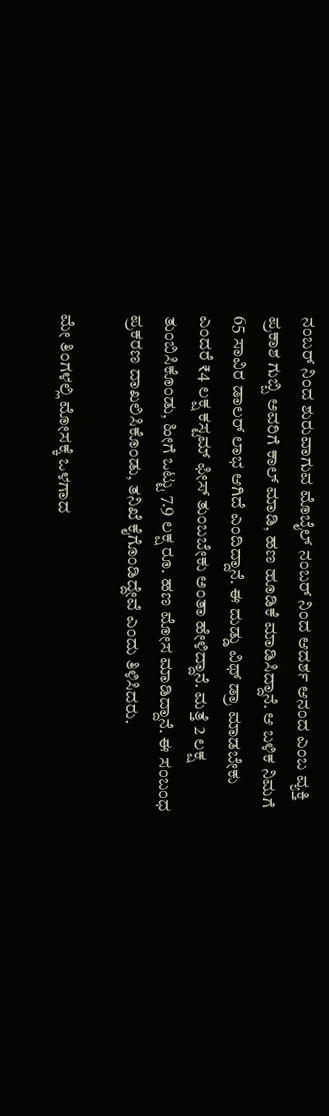ನಂಬರ್ ನಿಂದ ಶುರುವಾಗುವ ಮೊಬೈಲ್ ನಂಬರ್ ನಿಂದ ಆದರ್ಶ ಆನಂದ ಎಂಬ ವ್ಯಕ್ತಿ ಪ್ರಕಾಶ ಗುಬ್ಬಿ ಅವರಿಗೆ ಕಾಲ್ ಮಾಡಿ, ಹಣ ಹೂಡಿಕೆ ಮಾಡಿಸಿದ್ದಾನೆ. ಆ ಬಳಿಕ ನಿಮಗೆ 65 ಸಾವಿರ ಡಾಲರ್ ಲಾಭ ಆಗಿದೆ ಎಂದಿದ್ದಾನೆ. ಈ ದುಡ್ಡು ವಿಥ್ ಡ್ರಾ ಮಾಡಬೇಕು ಎಂದರೆ ₹4 ಲಕ್ಷ ಕಸ್ಟಮ್ ಫೀಸ್ ತುಂಬಬೇಕು ಅಂತಾ ಹೇಳಿದ್ದಾನೆ. ಮತ್ತೆ 2 ಲಕ್ಷ ತುಂಬಿಸಿಕೊಂಡು, ಹೀಗೆ ಒಟ್ಟು 7.9 ಲಕ್ಷ ರೂ. ಹಣ ಮೋಸ ಮಾಡಿದ್ದಾನೆ. ಈ ಸಂಬಂಧ ಪ್ರಕರಣ ದಾಖಲಿಸಿಕೊಂಡು, ತನಿಖೆ ಕೈಗೊಂಡಿದ್ದೇವೆ ಎಂದು ತಿಳಿಸಿದರು.

ಮೇ ತಿಂಗಳಲ್ಲಿ ಮೋಸಕ್ಕೆ ಒಳಗಾದ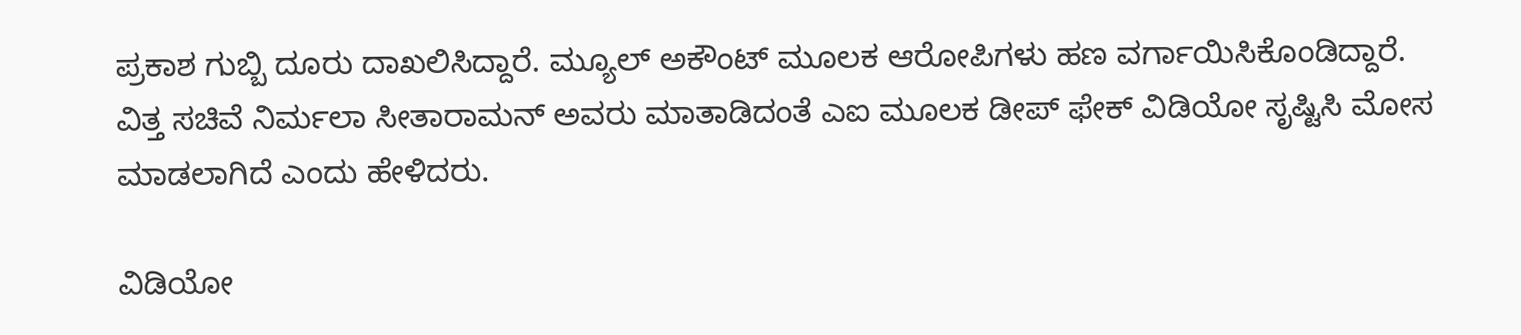ಪ್ರಕಾಶ ಗುಬ್ಬಿ ದೂರು ದಾಖಲಿಸಿದ್ದಾರೆ. ಮ್ಯೂಲ್ ಅಕೌಂಟ್ ಮೂಲಕ ಆರೋಪಿಗಳು ಹಣ ವರ್ಗಾಯಿಸಿಕೊಂಡಿದ್ದಾರೆ. ವಿತ್ತ ಸಚಿವೆ ನಿರ್ಮಲಾ ಸೀತಾರಾಮನ್ ಅವರು ಮಾತಾಡಿದಂತೆ ಎಐ ಮೂಲಕ ಡೀಪ್ ಫೇಕ್ ವಿಡಿಯೋ ಸೃಷ್ಟಿಸಿ ಮೋಸ ಮಾಡಲಾಗಿದೆ ಎಂದು ಹೇಳಿದರು.

ವಿಡಿಯೋ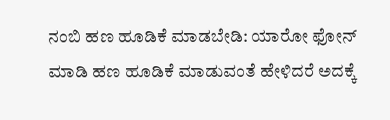ನಂಬಿ ಹಣ ಹೂಡಿಕೆ ಮಾಡಬೇಡಿ: ಯಾರೋ ಫೋನ್ ಮಾಡಿ ಹಣ ಹೂಡಿಕೆ ಮಾಡುವಂತೆ ಹೇಳಿದರೆ ಅದಕ್ಕೆ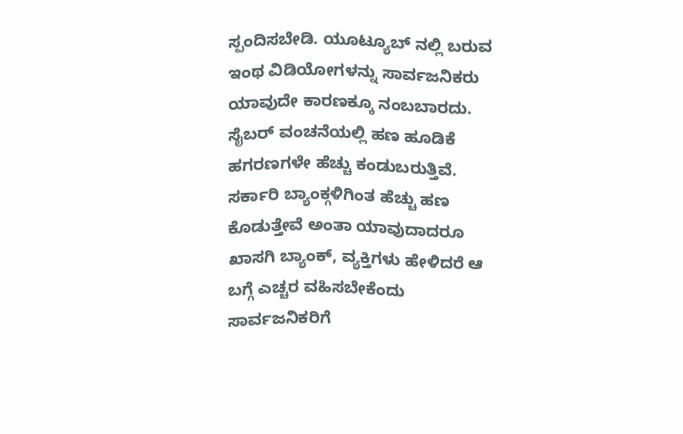ಸ್ಪಂದಿಸಬೇಡಿ. ಯೂಟ್ಯೂಬ್ ನಲ್ಲಿ ಬರುವ ಇಂಥ ವಿಡಿಯೋಗಳನ್ನು ಸಾರ್ವಜನಿಕರು ಯಾವುದೇ ಕಾರಣಕ್ಕೂ ನಂಬಬಾರದು. ಸೈಬರ್ ವಂಚನೆಯಲ್ಲಿ ಹಣ ಹೂಡಿಕೆ ಹಗರಣಗಳೇ ಹೆಚ್ಚು ಕಂಡುಬರುತ್ತಿವೆ. ಸರ್ಕಾರಿ ಬ್ಯಾಂಕ್ಗಳಿಗಿಂತ ಹೆಚ್ಚು ಹಣ ಕೊಡುತ್ತೇವೆ ಅಂತಾ ಯಾವುದಾದರೂ ಖಾಸಗಿ ಬ್ಯಾಂಕ್, ವ್ಯಕ್ತಿಗಳು ಹೇಳಿದರೆ ಆ ಬಗ್ಗೆ ಎಚ್ಚರ ವಹಿಸಬೇಕೆಂದು ಸಾರ್ವಜನಿಕರಿಗೆ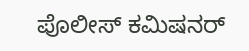ಪೊಲೀಸ್ ಕಮಿಷನರ್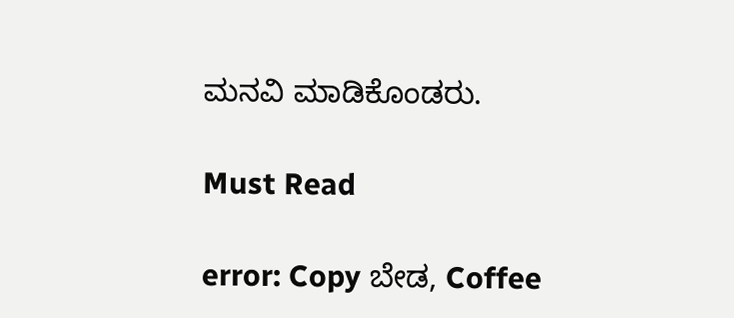ಮನವಿ ಮಾಡಿಕೊಂಡರು.

Must Read

error: Copy ಬೇಡ, Coffee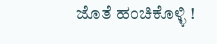ಜೊತೆ ಹಂಚಿಕೊಳ್ಳಿ !